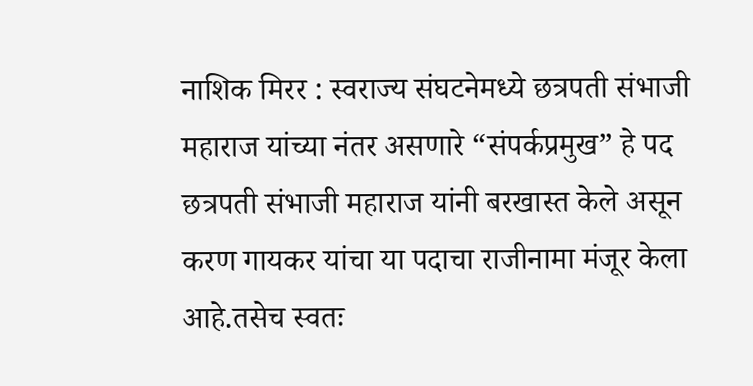नाशिक मिरर : स्वराज्य संघटनेमध्ये छत्रपती संभाजी महाराज यांच्या नंतर असणारे “संपर्कप्रमुख” हे पद छत्रपती संभाजी महाराज यांनी बरखास्त केले असून करण गायकर यांचा या पदाचा राजीनामा मंजूर केला आहे.तसेच स्वतः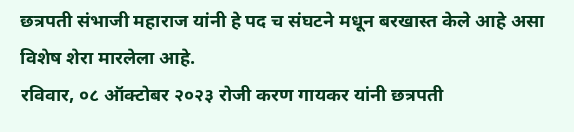छत्रपती संभाजी महाराज यांनी हे पद च संघटने मधून बरखास्त केले आहे असा विशेष शेरा मारलेला आहे.
रविवार, ०८ ऑक्टोबर २०२३ रोजी करण गायकर यांनी छत्रपती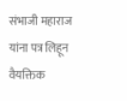संभाजी महाराज यांना पत्र लिहून वैयक्तिक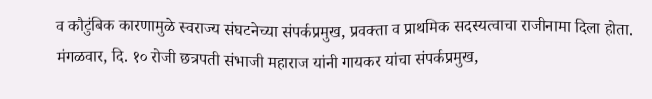व कौटुंबिक कारणामुळे स्वराज्य संघटनेच्या संपर्कप्रमुख, प्रवक्ता व प्राथमिक सदस्यत्वाचा राजीनामा दिला होता. मंगळवार, दि. १० रोजी छत्रपती संभाजी महाराज यांनी गायकर यांचा संपर्कप्रमुख,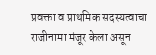प्रवक्ता व प्राथमिक सदस्यत्वाचा राजीनामा मंजूर केला असून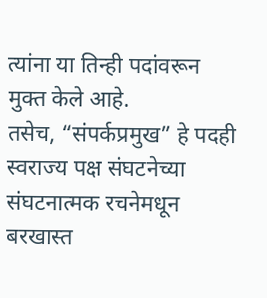त्यांना या तिन्ही पदांवरून मुक्त केले आहे.
तसेच, “संपर्कप्रमुख” हे पदही स्वराज्य पक्ष संघटनेच्या संघटनात्मक रचनेमधून बरखास्त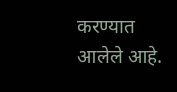करण्यात आलेले आहे.